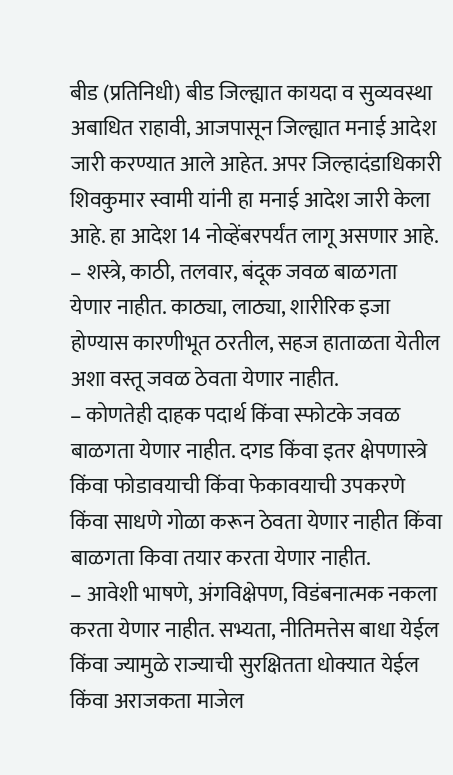बीड (प्रतिनिधी) बीड जिल्ह्यात कायदा व सुव्यवस्था अबाधित राहावी, आजपासून जिल्ह्यात मनाई आदेश जारी करण्यात आले आहेत. अपर जिल्हादंडाधिकारी शिवकुमार स्वामी यांनी हा मनाई आदेश जारी केला आहे. हा आदेश 14 नोव्हेंबरपर्यंत लागू असणार आहे.
– शस्त्रे, काठी, तलवार, बंदूक जवळ बाळगता येणार नाहीत. काठ्या, लाठ्या, शारीरिक इजा होण्यास कारणीभूत ठरतील, सहज हाताळता येतील अशा वस्तू जवळ ठेवता येणार नाहीत.
– कोणतेही दाहक पदार्थ किंवा स्फोटके जवळ बाळगता येणार नाहीत. दगड किंवा इतर क्षेपणास्त्रे किंवा फोडावयाची किंवा फेकावयाची उपकरणे किंवा साधणे गोळा करून ठेवता येणार नाहीत किंवा बाळगता किवा तयार करता येणार नाहीत.
– आवेशी भाषणे, अंगविक्षेपण, विडंबनात्मक नकला करता येणार नाहीत. सभ्यता, नीतिमत्तेस बाधा येईल किंवा ज्यामुळे राज्याची सुरक्षितता धोक्यात येईल किंवा अराजकता माजेल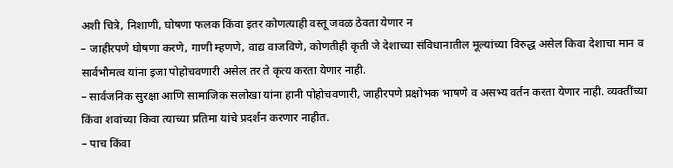अशी चित्रे, निशाणी, घोषणा फलक किंवा इतर कोणत्याही वस्तू जवळ ठेवता येणार न
– जाहीरपणे घोषणा करणे, गाणी म्हणणे, वाद्य वाजविणे, कोणतीही कृती जे देशाच्या संविधानातील मूल्यांच्या विरुद्ध असेल किवा देशाचा मान व सार्वभौमत्व यांना इजा पोहोचवणारी असेल तर ते कृत्य करता येणार नाही.
– सार्वजनिक सुरक्षा आणि सामाजिक सलोखा यांना हानी पोहोचवणारी, जाहीरपणे प्रक्षोभक भाषणे व असभ्य वर्तन करता येणार नाही. व्यक्तींच्या किंवा शवांच्या किवा त्याच्या प्रतिमा यांचे प्रदर्शन करणार नाहीत.
– पाच किंवा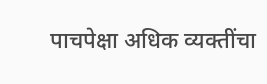पाचपेक्षा अधिक व्यक्तींचा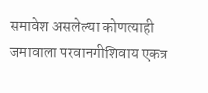समावेश असलेल्या कोणत्याही जमावाला परवानगीशिवाय एकत्र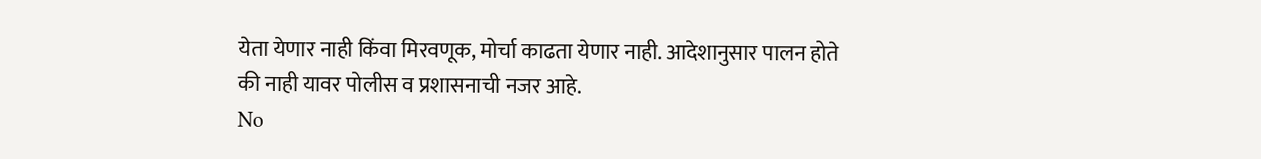येता येणार नाही किंवा मिरवणूक, मोर्चा काढता येणार नाही. आदेशानुसार पालन होते की नाही यावर पोलीस व प्रशासनाची नजर आहे.
No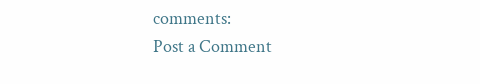comments:
Post a Comment